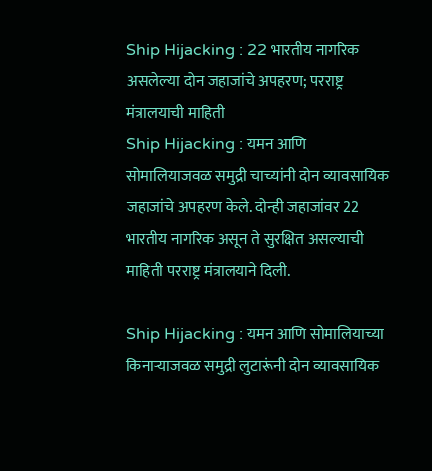Ship Hijacking : 22 भारतीय नागरिक असलेल्या दोन जहाजांचे अपहरण; परराष्ट्र मंत्रालयाची माहिती
Ship Hijacking : यमन आणि सोमालियाजवळ समुद्री चाच्यांनी दोन व्यावसायिक जहाजांचे अपहरण केले. दोन्ही जहाजांवर 22 भारतीय नागरिक असून ते सुरक्षित असल्याची माहिती परराष्ट्र मंत्रालयाने दिली.

Ship Hijacking : यमन आणि सोमालियाच्या किनाऱ्याजवळ समुद्री लुटारूंनी दोन व्यावसायिक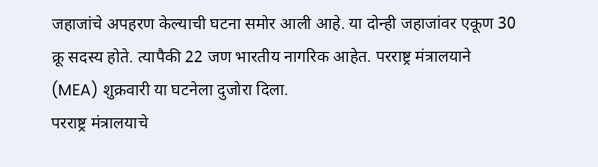जहाजांचे अपहरण केल्याची घटना समोर आली आहे. या दोन्ही जहाजांवर एकूण 30 क्रू सदस्य होते. त्यापैकी 22 जण भारतीय नागरिक आहेत. परराष्ट्र मंत्रालयाने (MEA) शुक्रवारी या घटनेला दुजोरा दिला.
परराष्ट्र मंत्रालयाचे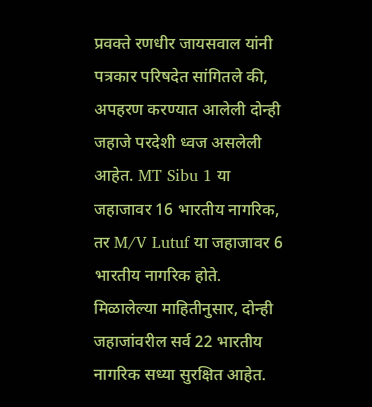प्रवक्ते रणधीर जायसवाल यांनी पत्रकार परिषदेत सांगितले की, अपहरण करण्यात आलेली दोन्ही जहाजे परदेशी ध्वज असलेली आहेत. MT Sibu 1 या जहाजावर 16 भारतीय नागरिक, तर M/V Lutuf या जहाजावर 6 भारतीय नागरिक होते.
मिळालेल्या माहितीनुसार, दोन्ही जहाजांवरील सर्व 22 भारतीय नागरिक सध्या सुरक्षित आहेत.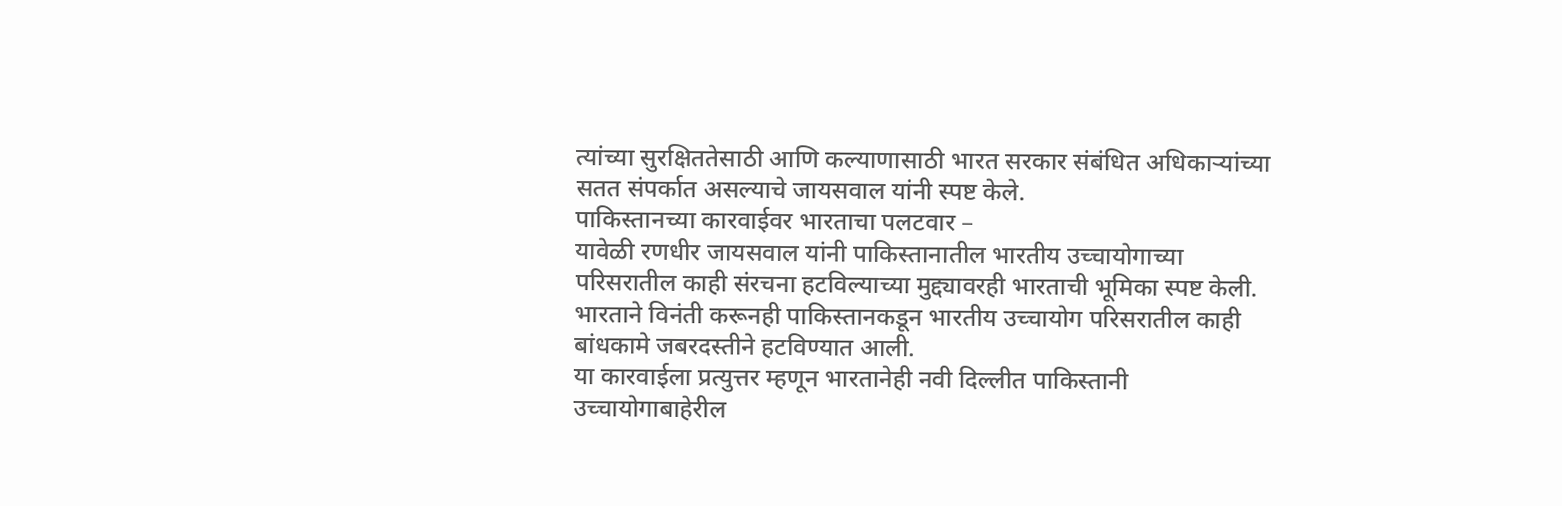त्यांच्या सुरक्षिततेसाठी आणि कल्याणासाठी भारत सरकार संबंधित अधिकाऱ्यांच्या सतत संपर्कात असल्याचे जायसवाल यांनी स्पष्ट केले.
पाकिस्तानच्या कारवाईवर भारताचा पलटवार –
यावेळी रणधीर जायसवाल यांनी पाकिस्तानातील भारतीय उच्चायोगाच्या परिसरातील काही संरचना हटविल्याच्या मुद्द्यावरही भारताची भूमिका स्पष्ट केली. भारताने विनंती करूनही पाकिस्तानकडून भारतीय उच्चायोग परिसरातील काही बांधकामे जबरदस्तीने हटविण्यात आली.
या कारवाईला प्रत्युत्तर म्हणून भारतानेही नवी दिल्लीत पाकिस्तानी उच्चायोगाबाहेरील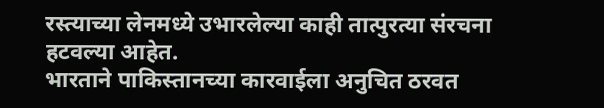रस्त्याच्या लेनमध्ये उभारलेल्या काही तात्पुरत्या संरचना हटवल्या आहेत.
भारताने पाकिस्तानच्या कारवाईला अनुचित ठरवत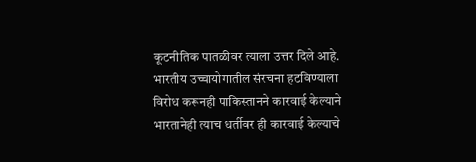कूटनीतिक पातळीवर त्याला उत्तर दिले आहे. भारतीय उच्चायोगातील संरचना हटविण्याला विरोध करूनही पाकिस्तानने कारवाई केल्याने भारतानेही त्याच धर्तीवर ही कारवाई केल्याचे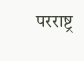परराष्ट्र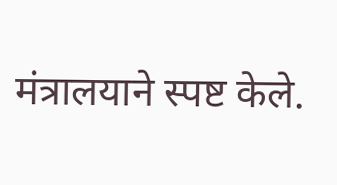मंत्रालयाने स्पष्ट केले.